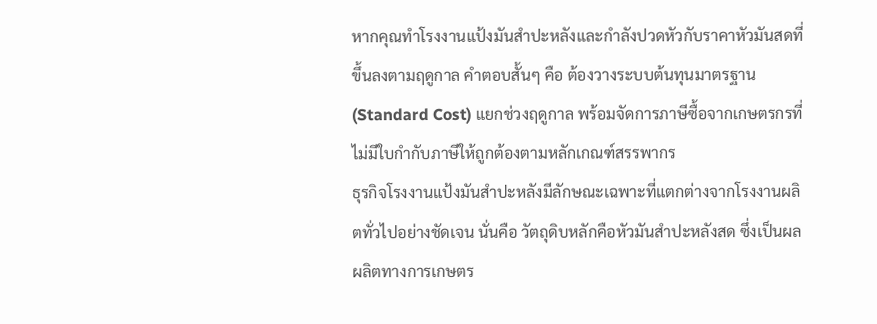หากคุณทำโรงงานแป้งมันสำปะหลังและกำลังปวดหัวกับราคาหัวมันสดที่ขึ้นลงตามฤดูกาล คำตอบสั้นๆ คือ ต้องวางระบบต้นทุนมาตรฐาน (Standard Cost) แยกช่วงฤดูกาล พร้อมจัดการภาษีซื้อจากเกษตรกรที่ไม่มีใบกำกับภาษีให้ถูกต้องตามหลักเกณฑ์สรรพากร
ธุรกิจโรงงานแป้งมันสำปะหลังมีลักษณะเฉพาะที่แตกต่างจากโรงงานผลิตทั่วไปอย่างชัดเจน นั่นคือ วัตถุดิบหลักคือหัวมันสำปะหลังสด ซึ่งเป็นผลผลิตทางการเกษตร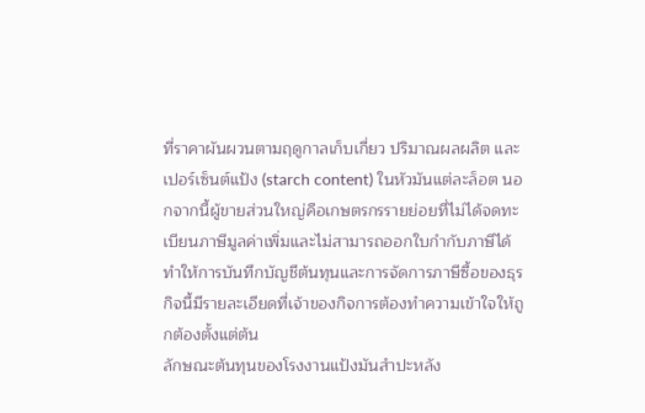ที่ราคาผันผวนตามฤดูกาลเก็บเกี่ยว ปริมาณผลผลิต และเปอร์เซ็นต์แป้ง (starch content) ในหัวมันแต่ละล็อต นอกจากนี้ผู้ขายส่วนใหญ่คือเกษตรกรรายย่อยที่ไม่ได้จดทะเบียนภาษีมูลค่าเพิ่มและไม่สามารถออกใบกำกับภาษีได้ ทำให้การบันทึกบัญชีต้นทุนและการจัดการภาษีซื้อของธุรกิจนี้มีรายละเอียดที่เจ้าของกิจการต้องทำความเข้าใจให้ถูกต้องตั้งแต่ต้น
ลักษณะต้นทุนของโรงงานแป้งมันสำปะหลัง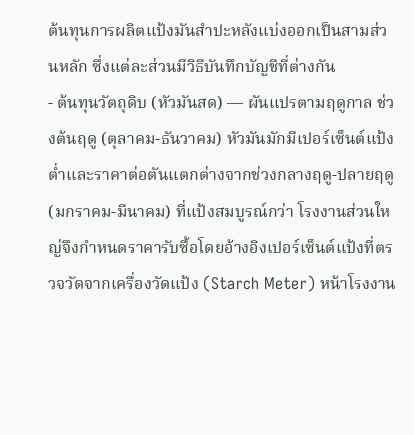ต้นทุนการผลิตแป้งมันสำปะหลังแบ่งออกเป็นสามส่วนหลัก ซึ่งแต่ละส่วนมีวิธีบันทึกบัญชีที่ต่างกัน
- ต้นทุนวัตถุดิบ (หัวมันสด) — ผันแปรตามฤดูกาล ช่วงต้นฤดู (ตุลาคม-ธันวาคม) หัวมันมักมีเปอร์เซ็นต์แป้งต่ำและราคาต่อตันแตกต่างจากช่วงกลางฤดู-ปลายฤดู (มกราคม-มีนาคม) ที่แป้งสมบูรณ์กว่า โรงงานส่วนใหญ่จึงกำหนดราคารับซื้อโดยอ้างอิงเปอร์เซ็นต์แป้งที่ตรวจวัดจากเครื่องวัดแป้ง (Starch Meter) หน้าโรงงาน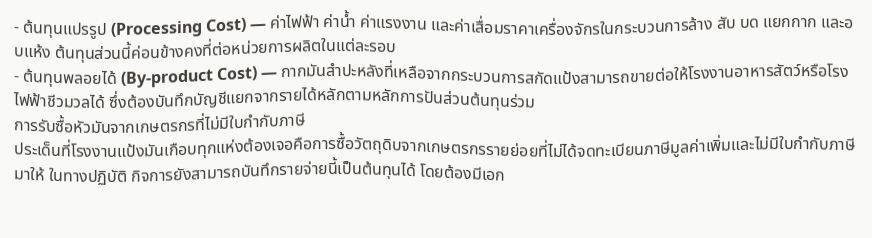- ต้นทุนแปรรูป (Processing Cost) — ค่าไฟฟ้า ค่าน้ำ ค่าแรงงาน และค่าเสื่อมราคาเครื่องจักรในกระบวนการล้าง สับ บด แยกกาก และอบแห้ง ต้นทุนส่วนนี้ค่อนข้างคงที่ต่อหน่วยการผลิตในแต่ละรอบ
- ต้นทุนพลอยได้ (By-product Cost) — กากมันสำปะหลังที่เหลือจากกระบวนการสกัดแป้งสามารถขายต่อให้โรงงานอาหารสัตว์หรือโรงไฟฟ้าชีวมวลได้ ซึ่งต้องบันทึกบัญชีแยกจากรายได้หลักตามหลักการปันส่วนต้นทุนร่วม
การรับซื้อหัวมันจากเกษตรกรที่ไม่มีใบกำกับภาษี
ประเด็นที่โรงงานแป้งมันเกือบทุกแห่งต้องเจอคือการซื้อวัตถุดิบจากเกษตรกรรายย่อยที่ไม่ได้จดทะเบียนภาษีมูลค่าเพิ่มและไม่มีใบกำกับภาษีมาให้ ในทางปฏิบัติ กิจการยังสามารถบันทึกรายจ่ายนี้เป็นต้นทุนได้ โดยต้องมีเอก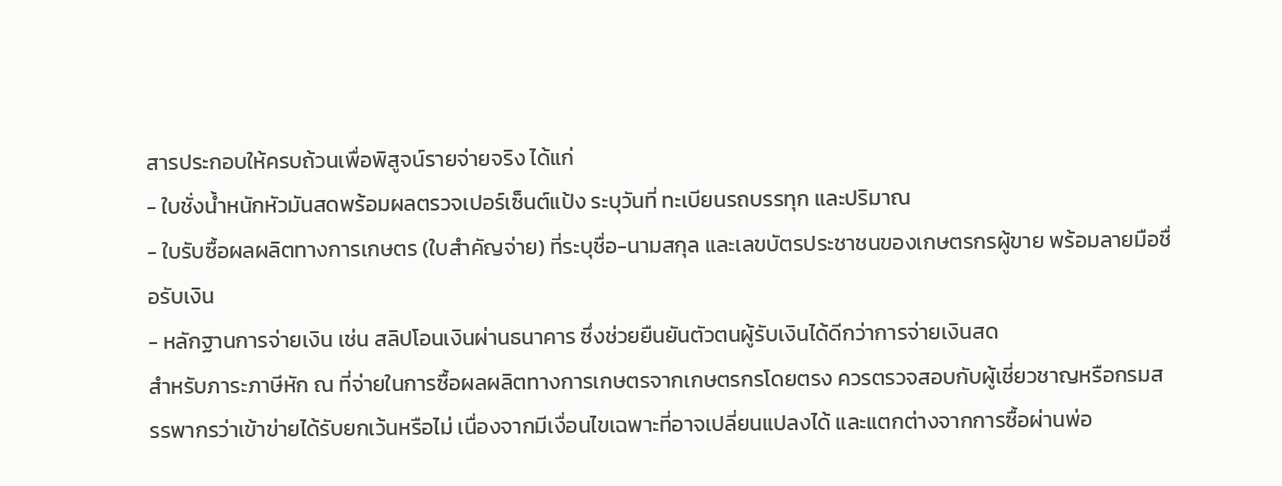สารประกอบให้ครบถ้วนเพื่อพิสูจน์รายจ่ายจริง ได้แก่
- ใบชั่งน้ำหนักหัวมันสดพร้อมผลตรวจเปอร์เซ็นต์แป้ง ระบุวันที่ ทะเบียนรถบรรทุก และปริมาณ
- ใบรับซื้อผลผลิตทางการเกษตร (ใบสำคัญจ่าย) ที่ระบุชื่อ-นามสกุล และเลขบัตรประชาชนของเกษตรกรผู้ขาย พร้อมลายมือชื่อรับเงิน
- หลักฐานการจ่ายเงิน เช่น สลิปโอนเงินผ่านธนาคาร ซึ่งช่วยยืนยันตัวตนผู้รับเงินได้ดีกว่าการจ่ายเงินสด
สำหรับภาระภาษีหัก ณ ที่จ่ายในการซื้อผลผลิตทางการเกษตรจากเกษตรกรโดยตรง ควรตรวจสอบกับผู้เชี่ยวชาญหรือกรมสรรพากรว่าเข้าข่ายได้รับยกเว้นหรือไม่ เนื่องจากมีเงื่อนไขเฉพาะที่อาจเปลี่ยนแปลงได้ และแตกต่างจากการซื้อผ่านพ่อ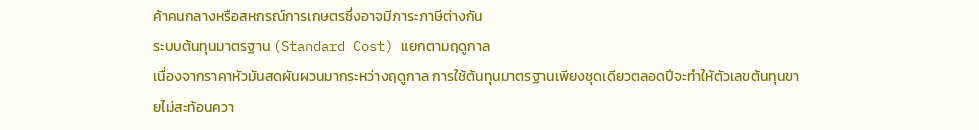ค้าคนกลางหรือสหกรณ์การเกษตรซึ่งอาจมีภาระภาษีต่างกัน
ระบบต้นทุนมาตรฐาน (Standard Cost) แยกตามฤดูกาล
เนื่องจากราคาหัวมันสดผันผวนมากระหว่างฤดูกาล การใช้ต้นทุนมาตรฐานเพียงชุดเดียวตลอดปีจะทำให้ตัวเลขต้นทุนขายไม่สะท้อนควา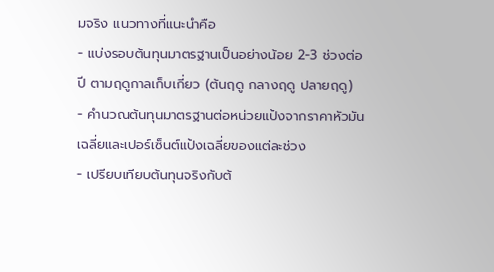มจริง แนวทางที่แนะนำคือ
- แบ่งรอบต้นทุนมาตรฐานเป็นอย่างน้อย 2-3 ช่วงต่อปี ตามฤดูกาลเก็บเกี่ยว (ต้นฤดู กลางฤดู ปลายฤดู)
- คำนวณต้นทุนมาตรฐานต่อหน่วยแป้งจากราคาหัวมันเฉลี่ยและเปอร์เซ็นต์แป้งเฉลี่ยของแต่ละช่วง
- เปรียบเทียบต้นทุนจริงกับต้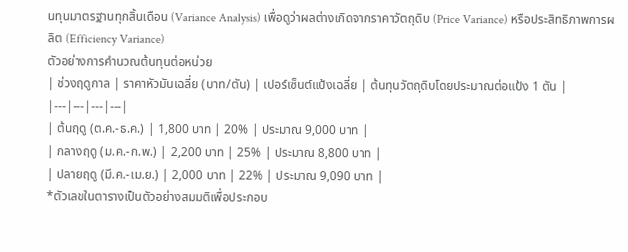นทุนมาตรฐานทุกสิ้นเดือน (Variance Analysis) เพื่อดูว่าผลต่างเกิดจากราคาวัตถุดิบ (Price Variance) หรือประสิทธิภาพการผลิต (Efficiency Variance)
ตัวอย่างการคำนวณต้นทุนต่อหน่วย
| ช่วงฤดูกาล | ราคาหัวมันเฉลี่ย (บาท/ตัน) | เปอร์เซ็นต์แป้งเฉลี่ย | ต้นทุนวัตถุดิบโดยประมาณต่อแป้ง 1 ตัน |
|---|---|---|---|
| ต้นฤดู (ต.ค.-ธ.ค.) | 1,800 บาท | 20% | ประมาณ 9,000 บาท |
| กลางฤดู (ม.ค.-ก.พ.) | 2,200 บาท | 25% | ประมาณ 8,800 บาท |
| ปลายฤดู (มี.ค.-เม.ย.) | 2,000 บาท | 22% | ประมาณ 9,090 บาท |
*ตัวเลขในตารางเป็นตัวอย่างสมมติเพื่อประกอบ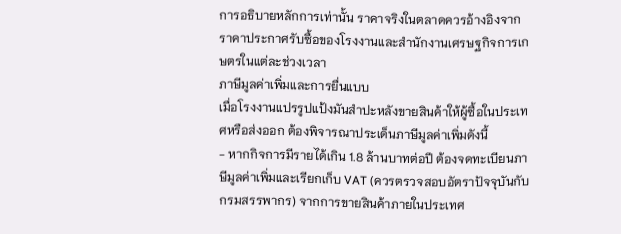การอธิบายหลักการเท่านั้น ราคาจริงในตลาดควรอ้างอิงจากราคาประกาศรับซื้อของโรงงานและสำนักงานเศรษฐกิจการเกษตรในแต่ละช่วงเวลา
ภาษีมูลค่าเพิ่มและการยื่นแบบ
เมื่อโรงงานแปรรูปแป้งมันสำปะหลังขายสินค้าให้ผู้ซื้อในประเทศหรือส่งออก ต้องพิจารณาประเด็นภาษีมูลค่าเพิ่มดังนี้
- หากกิจการมีรายได้เกิน 1.8 ล้านบาทต่อปี ต้องจดทะเบียนภาษีมูลค่าเพิ่มและเรียกเก็บ VAT (ควรตรวจสอบอัตราปัจจุบันกับกรมสรรพากร) จากการขายสินค้าภายในประเทศ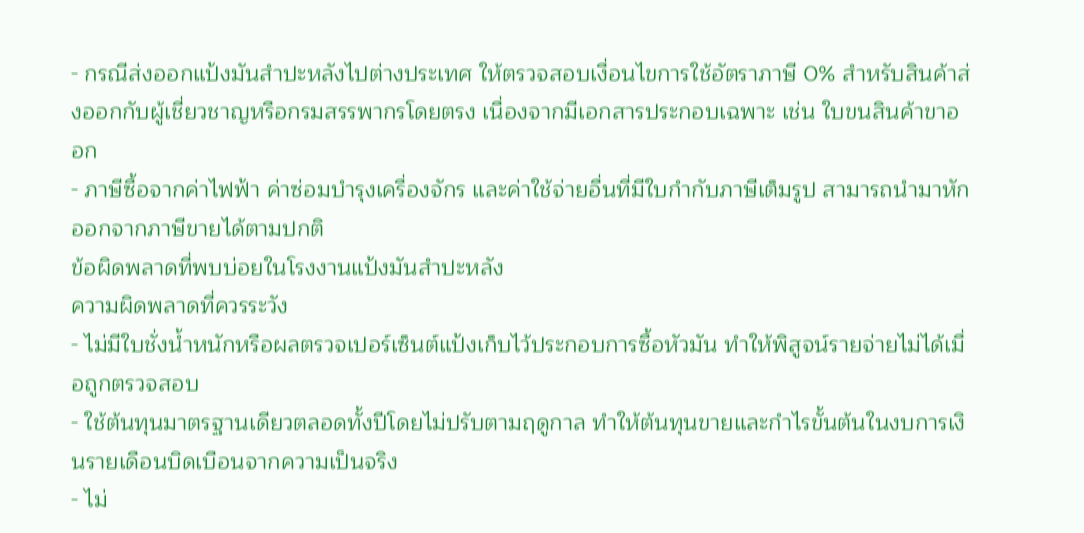- กรณีส่งออกแป้งมันสำปะหลังไปต่างประเทศ ให้ตรวจสอบเงื่อนไขการใช้อัตราภาษี 0% สำหรับสินค้าส่งออกกับผู้เชี่ยวชาญหรือกรมสรรพากรโดยตรง เนื่องจากมีเอกสารประกอบเฉพาะ เช่น ใบขนสินค้าขาออก
- ภาษีซื้อจากค่าไฟฟ้า ค่าซ่อมบำรุงเครื่องจักร และค่าใช้จ่ายอื่นที่มีใบกำกับภาษีเต็มรูป สามารถนำมาหักออกจากภาษีขายได้ตามปกติ
ข้อผิดพลาดที่พบบ่อยในโรงงานแป้งมันสำปะหลัง
ความผิดพลาดที่ควรระวัง
- ไม่มีใบชั่งน้ำหนักหรือผลตรวจเปอร์เซ็นต์แป้งเก็บไว้ประกอบการซื้อหัวมัน ทำให้พิสูจน์รายจ่ายไม่ได้เมื่อถูกตรวจสอบ
- ใช้ต้นทุนมาตรฐานเดียวตลอดทั้งปีโดยไม่ปรับตามฤดูกาล ทำให้ต้นทุนขายและกำไรขั้นต้นในงบการเงินรายเดือนบิดเบือนจากความเป็นจริง
- ไม่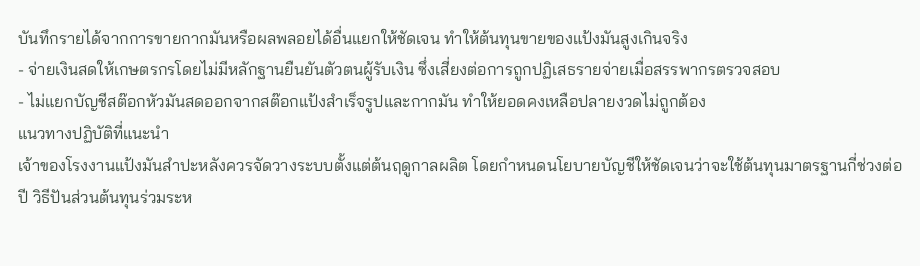บันทึกรายได้จากการขายกากมันหรือผลพลอยได้อื่นแยกให้ชัดเจน ทำให้ต้นทุนขายของแป้งมันสูงเกินจริง
- จ่ายเงินสดให้เกษตรกรโดยไม่มีหลักฐานยืนยันตัวตนผู้รับเงิน ซึ่งเสี่ยงต่อการถูกปฏิเสธรายจ่ายเมื่อสรรพากรตรวจสอบ
- ไม่แยกบัญชีสต๊อกหัวมันสดออกจากสต๊อกแป้งสำเร็จรูปและกากมัน ทำให้ยอดคงเหลือปลายงวดไม่ถูกต้อง
แนวทางปฏิบัติที่แนะนำ
เจ้าของโรงงานแป้งมันสำปะหลังควรจัดวางระบบตั้งแต่ต้นฤดูกาลผลิต โดยกำหนดนโยบายบัญชีให้ชัดเจนว่าจะใช้ต้นทุนมาตรฐานกี่ช่วงต่อปี วิธีปันส่วนต้นทุนร่วมระห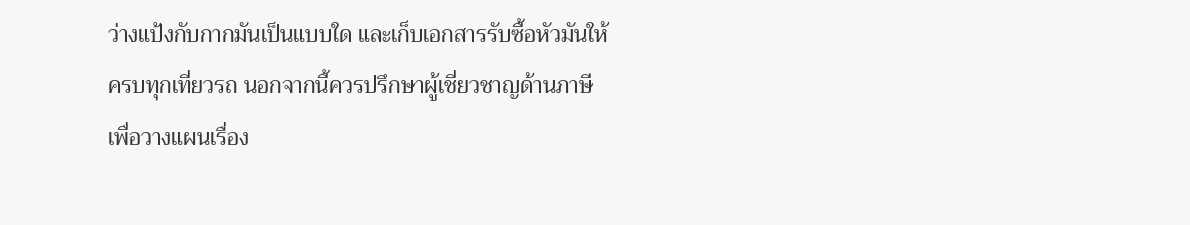ว่างแป้งกับกากมันเป็นแบบใด และเก็บเอกสารรับซื้อหัวมันให้ครบทุกเที่ยวรถ นอกจากนี้ควรปรึกษาผู้เชี่ยวชาญด้านภาษีเพื่อวางแผนเรื่อง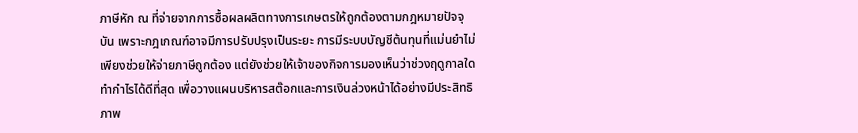ภาษีหัก ณ ที่จ่ายจากการซื้อผลผลิตทางการเกษตรให้ถูกต้องตามกฎหมายปัจจุบัน เพราะกฎเกณฑ์อาจมีการปรับปรุงเป็นระยะ การมีระบบบัญชีต้นทุนที่แม่นยำไม่เพียงช่วยให้จ่ายภาษีถูกต้อง แต่ยังช่วยให้เจ้าของกิจการมองเห็นว่าช่วงฤดูกาลใดทำกำไรได้ดีที่สุด เพื่อวางแผนบริหารสต๊อกและการเงินล่วงหน้าได้อย่างมีประสิทธิภาพ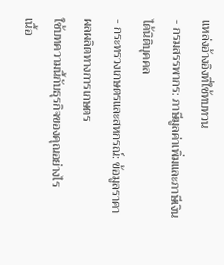แหล่งอ้างอิงที่ใช้ทบทวน
- กรมสรรพากร: ภาษีมูลค่าเพิ่มและภาษีเงินได้นิติบุคคล
- กระทรวงเกษตรและสหกรณ์: ข้อมูลราคาผลผลิตทางการเกษตร
ใช้บทความนี้กับธุรกิจของคุณอย่างไร
เนื้อ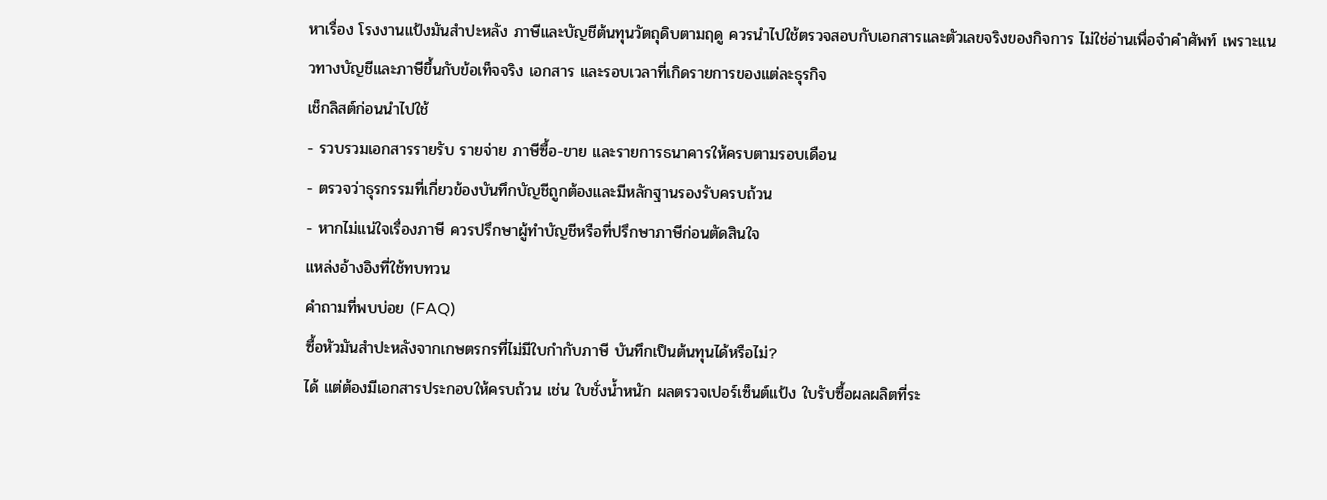หาเรื่อง โรงงานแป้งมันสำปะหลัง ภาษีและบัญชีต้นทุนวัตถุดิบตามฤดู ควรนำไปใช้ตรวจสอบกับเอกสารและตัวเลขจริงของกิจการ ไม่ใช่อ่านเพื่อจำคำศัพท์ เพราะแนวทางบัญชีและภาษีขึ้นกับข้อเท็จจริง เอกสาร และรอบเวลาที่เกิดรายการของแต่ละธุรกิจ
เช็กลิสต์ก่อนนำไปใช้
- รวบรวมเอกสารรายรับ รายจ่าย ภาษีซื้อ-ขาย และรายการธนาคารให้ครบตามรอบเดือน
- ตรวจว่าธุรกรรมที่เกี่ยวข้องบันทึกบัญชีถูกต้องและมีหลักฐานรองรับครบถ้วน
- หากไม่แน่ใจเรื่องภาษี ควรปรึกษาผู้ทำบัญชีหรือที่ปรึกษาภาษีก่อนตัดสินใจ
แหล่งอ้างอิงที่ใช้ทบทวน
คำถามที่พบบ่อย (FAQ)
ซื้อหัวมันสำปะหลังจากเกษตรกรที่ไม่มีใบกำกับภาษี บันทึกเป็นต้นทุนได้หรือไม่?
ได้ แต่ต้องมีเอกสารประกอบให้ครบถ้วน เช่น ใบชั่งน้ำหนัก ผลตรวจเปอร์เซ็นต์แป้ง ใบรับซื้อผลผลิตที่ระ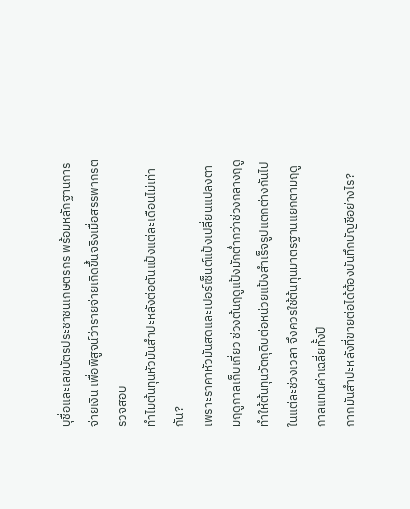บุชื่อและเลขบัตรประชาชนเกษตรกร พร้อมหลักฐานการจ่ายเงิน เพื่อพิสูจน์ว่ารายจ่ายเกิดขึ้นจริงเมื่อสรรพากรตรวจสอบ
ทำไมต้นทุนหัวมันสำปะหลังต่อตันแป้งแต่ละเดือนไม่เท่ากัน?
เพราะราคาหัวมันสดและเปอร์เซ็นต์แป้งเปลี่ยนแปลงตามฤดูกาลเก็บเกี่ยว ช่วงต้นฤดูแป้งมักต่ำกว่าช่วงกลางฤดู ทำให้ต้นทุนวัตถุดิบต่อหน่วยแป้งสำเร็จรูปแตกต่างกันไปในแต่ละช่วงเวลา จึงควรใช้ต้นทุนมาตรฐานแยกตามฤดูกาลแทนค่าเฉลี่ยทั้งปี
กากมันสำปะหลังที่ขายต่อได้ต้องบันทึกบัญชีอย่างไร?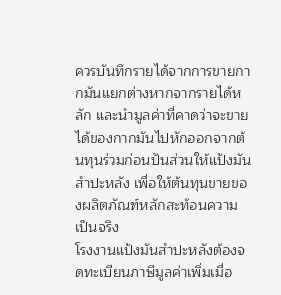ควรบันทึกรายได้จากการขายกากมันแยกต่างหากจากรายได้หลัก และนำมูลค่าที่คาดว่าจะขายได้ของกากมันไปหักออกจากต้นทุนร่วมก่อนปันส่วนให้แป้งมันสำปะหลัง เพื่อให้ต้นทุนขายของผลิตภัณฑ์หลักสะท้อนความเป็นจริง
โรงงานแป้งมันสำปะหลังต้องจดทะเบียนภาษีมูลค่าเพิ่มเมื่อ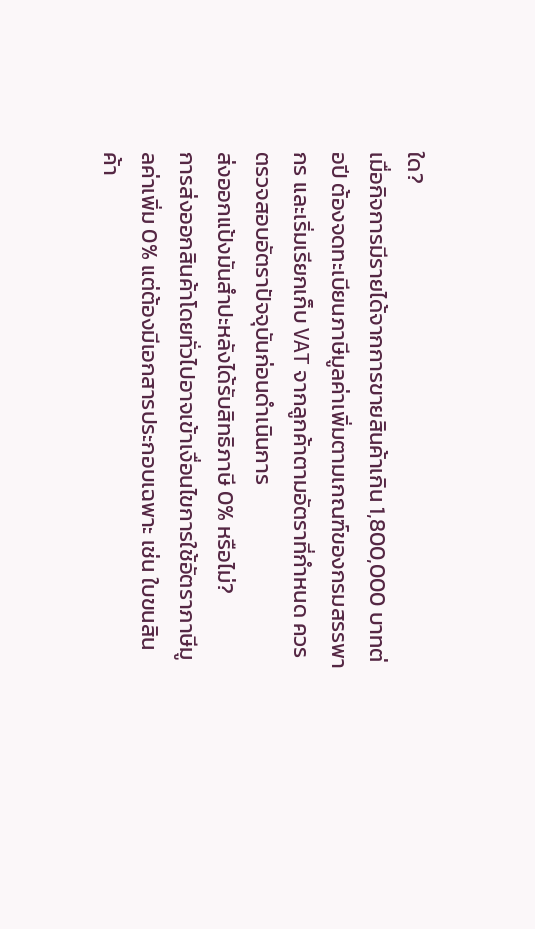ใด?
เมื่อกิจการมีรายได้จากการขายสินค้าเกิน 1,800,000 บาทต่อปี ต้องจดทะเบียนภาษีมูลค่าเพิ่มตามเกณฑ์ของกรมสรรพากร และเริ่มเรียกเก็บ VAT จากลูกค้าตามอัตราที่กำหนด ควรตรวจสอบอัตราปัจจุบันก่อนดำเนินการ
ส่งออกแป้งมันสำปะหลังได้รับสิทธิภาษี 0% หรือไม่?
การส่งออกสินค้าโดยทั่วไปอาจเข้าเงื่อนไขการใช้อัตราภาษีมูลค่าเพิ่ม 0% แต่ต้องมีเอกสารประกอบเฉพาะ เช่น ใบขนสินค้า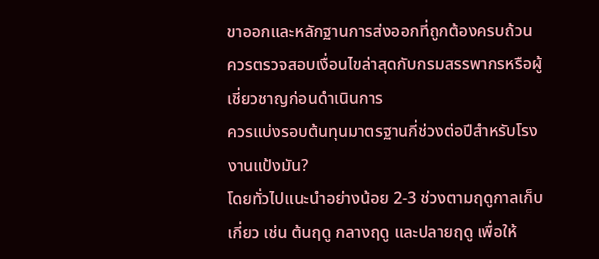ขาออกและหลักฐานการส่งออกที่ถูกต้องครบถ้วน ควรตรวจสอบเงื่อนไขล่าสุดกับกรมสรรพากรหรือผู้เชี่ยวชาญก่อนดำเนินการ
ควรแบ่งรอบต้นทุนมาตรฐานกี่ช่วงต่อปีสำหรับโรงงานแป้งมัน?
โดยทั่วไปแนะนำอย่างน้อย 2-3 ช่วงตามฤดูกาลเก็บเกี่ยว เช่น ต้นฤดู กลางฤดู และปลายฤดู เพื่อให้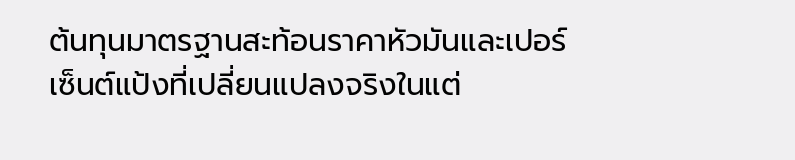ต้นทุนมาตรฐานสะท้อนราคาหัวมันและเปอร์เซ็นต์แป้งที่เปลี่ยนแปลงจริงในแต่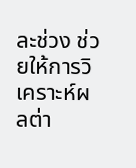ละช่วง ช่วยให้การวิเคราะห์ผลต่า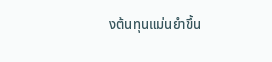งต้นทุนแม่นยำขึ้น